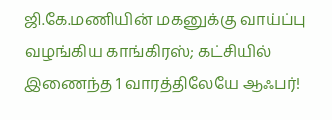ஜி.கே.மணியின் மகனுக்கு வாய்ப்பு வழங்கிய காங்கிரஸ்; கட்சியில் இணைந்த 1 வாரத்திலேயே ஆஃபர்!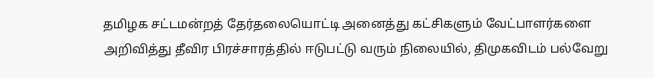தமிழக சட்டமன்றத் தேர்தலையொட்டி அனைத்து கட்சிகளும் வேட்பாளர்களை அறிவித்து தீவிர பிரச்சாரத்தில் ஈடுபட்டு வரும் நிலையில், திமுகவிடம் பல்வேறு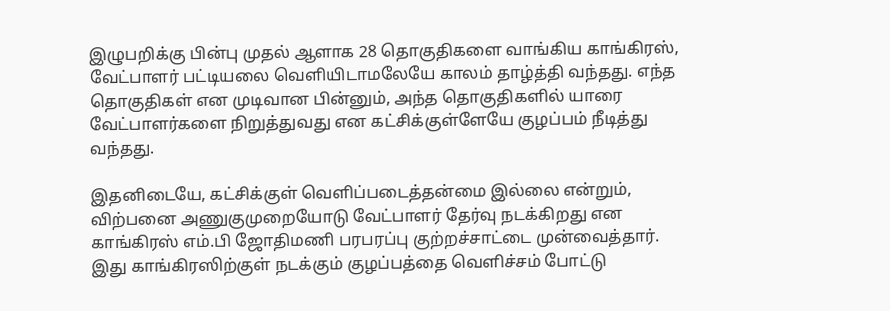இழுபறிக்கு பின்பு முதல் ஆளாக 28 தொகுதிகளை வாங்கிய காங்கிரஸ், வேட்பாளர் பட்டியலை வெளியிடாமலேயே காலம் தாழ்த்தி வந்தது. எந்த தொகுதிகள் என முடிவான பின்னும், அந்த தொகுதிகளில் யாரை வேட்பாளர்களை நிறுத்துவது என கட்சிக்குள்ளேயே குழப்பம் நீடித்து வந்தது.

இதனிடையே, கட்சிக்குள் வெளிப்படைத்தன்மை இல்லை என்றும், விற்பனை அணுகுமுறையோடு வேட்பாளர் தேர்வு நடக்கிறது என காங்கிரஸ் எம்.பி ஜோதிமணி பரபரப்பு குற்றச்சாட்டை முன்வைத்தார். இது காங்கிரஸிற்குள் நடக்கும் குழப்பத்தை வெளிச்சம் போட்டு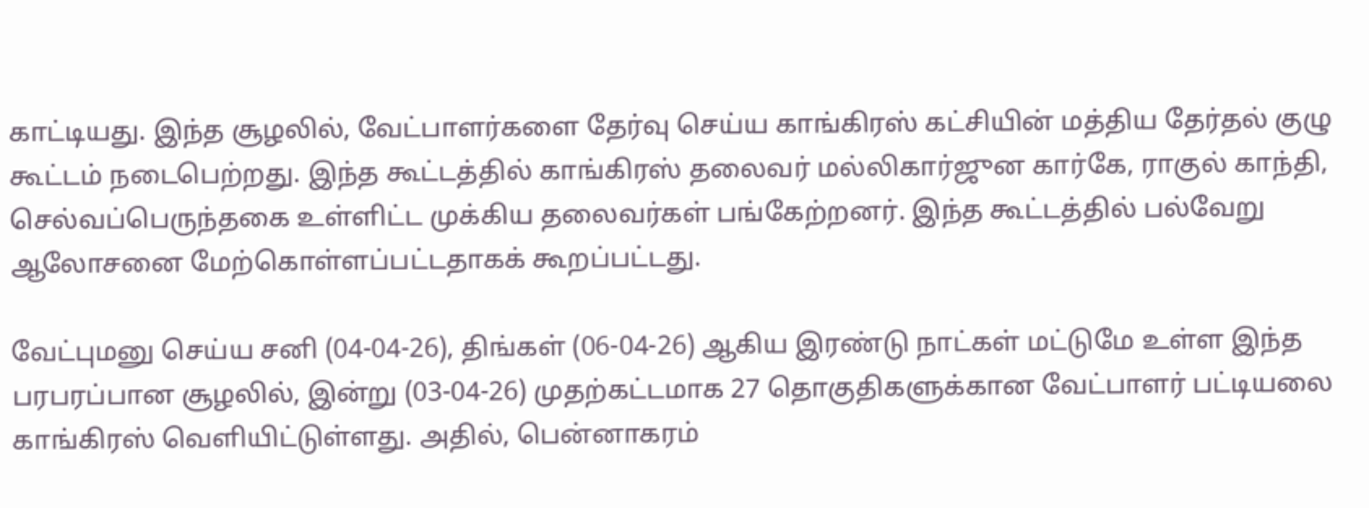காட்டியது. இந்த சூழலில், வேட்பாளர்களை தேர்வு செய்ய காங்கிரஸ் கட்சியின் மத்திய தேர்தல் குழு கூட்டம் நடைபெற்றது. இந்த கூட்டத்தில் காங்கிரஸ் தலைவர் மல்லிகார்ஜுன கார்கே, ராகுல் காந்தி, செல்வப்பெருந்தகை உள்ளிட்ட முக்கிய தலைவர்கள் பங்கேற்றனர். இந்த கூட்டத்தில் பல்வேறு ஆலோசனை மேற்கொள்ளப்பட்டதாகக் கூறப்பட்டது.

வேட்புமனு செய்ய சனி (04-04-26), திங்கள் (06-04-26) ஆகிய இரண்டு நாட்கள் மட்டுமே உள்ள இந்த பரபரப்பான சூழலில், இன்று (03-04-26) முதற்கட்டமாக 27 தொகுதிகளுக்கான வேட்பாளர் பட்டியலை காங்கிரஸ் வெளியிட்டுள்ளது. அதில், பென்னாகரம்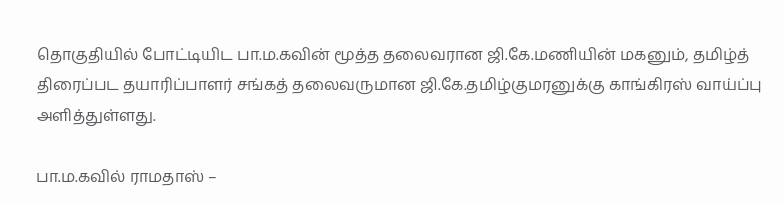தொகுதியில் போட்டியிட பா.ம.கவின் மூத்த தலைவரான ஜி.கே.மணியின் மகனும், தமிழ்த் திரைப்பட தயாரிப்பாளர் சங்கத் தலைவருமான ஜி.கே.தமிழ்குமரனுக்கு காங்கிரஸ் வாய்ப்பு அளித்துள்ளது.

பா.ம.கவில் ராமதாஸ் –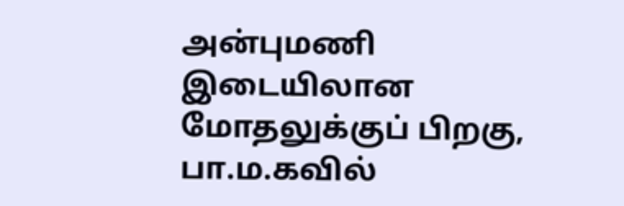அன்புமணி இடையிலான மோதலுக்குப் பிறகு, பா.ம.கவில்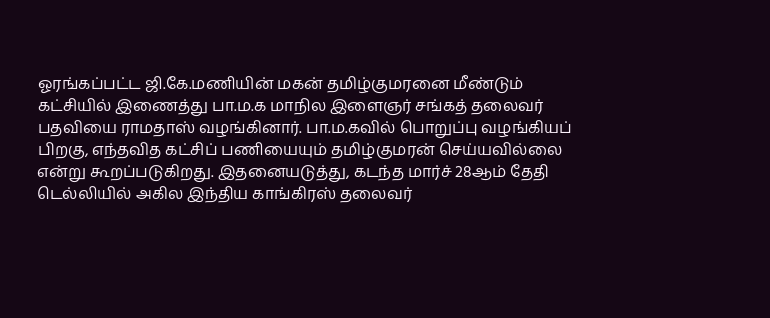ஓரங்கப்பட்ட ஜி.கே.மணியின் மகன் தமிழ்குமரனை மீண்டும் கட்சியில் இணைத்து பா.ம.க மாநில இளைஞர் சங்கத் தலைவர் பதவியை ராமதாஸ் வழங்கினார். பா.ம.கவில் பொறுப்பு வழங்கியப் பிறகு, எந்தவித கட்சிப் பணியையும் தமிழ்குமரன் செய்யவில்லை என்று கூறப்படுகிறது. இதனையடுத்து, கடந்த மார்ச் 28ஆம் தேதி டெல்லியில் அகில இந்திய காங்கிரஸ் தலைவர்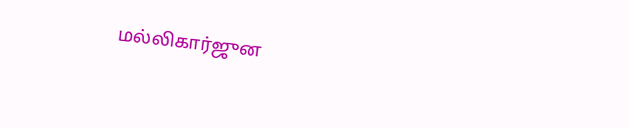மல்லிகார்ஜுன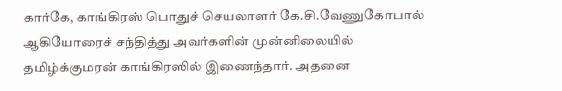கார்கே, காங்கிரஸ் பொதுச் செயலாளர் கே.சி.வேணுகோபால் ஆகியோரைச் சந்தித்து அவர்களின் முன்னிலையில் தமிழ்க்குமரன் காங்கிரஸில் இணைந்தார். அதனை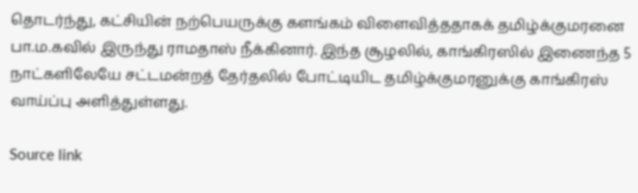தொடர்ந்து, கட்சியின் நற்பெயருக்கு களங்கம் விளைவித்ததாகக் தமிழ்க்குமரனை பா.ம.கவில் இருந்து ராமதாஸ் நீக்கினார். இந்த சூழலில், காங்கிரஸில் இணைந்த 5 நாட்களிலேயே சட்டமன்றத் தேர்தலில் போட்டியிட தமிழ்க்குமரனுக்கு காங்கிரஸ் வாய்ப்பு அளித்துள்ளது.

Source link